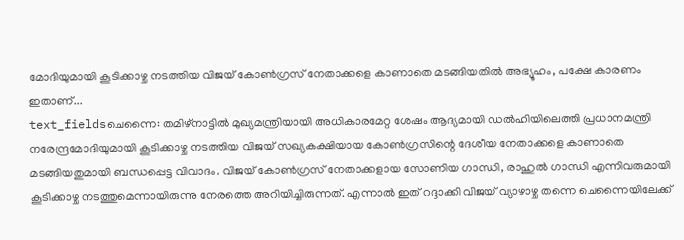മോദിയുമായി കൂടിക്കാഴ്ച നടത്തിയ വിജയ് കോൺഗ്രസ് നേതാക്കളെ കാണാതെ മടങ്ങിയതിൽ അഭ്യൂഹം, പക്ഷേ കാരണം ഇതാണ്...
text_fieldsചെന്നൈ: തമിഴ്നാട്ടിൽ മുഖ്യമന്ത്രിയായി അധികാരമേറ്റ ശേഷം ആദ്യമായി ഡൽഹിയിലെത്തി പ്രധാനമന്ത്രി നരേന്ദ്രമോദിയുമായി കൂടിക്കാഴ്ച നടത്തിയ വിജയ് സഖ്യകക്ഷിയായ കോൺഗ്രസിന്റെ ദേശീയ നേതാക്കളെ കാണാതെ മടങ്ങിയതുമായി ബന്ധപ്പെട്ട വിവാദം. വിജയ് കോൺഗ്രസ് നേതാക്കളായ സോണിയ ഗാന്ധി, രാഹുൽ ഗാന്ധി എന്നിവരുമായി കൂടിക്കാഴ്ച നടത്തുമെന്നായിരുന്നു നേരത്തെ അറിയിച്ചിരുന്നത്. എന്നാൽ ഇത് റദ്ദാക്കി വിജയ് വ്യാഴാഴ്ച തന്നെ ചെന്നൈയിലേക്ക്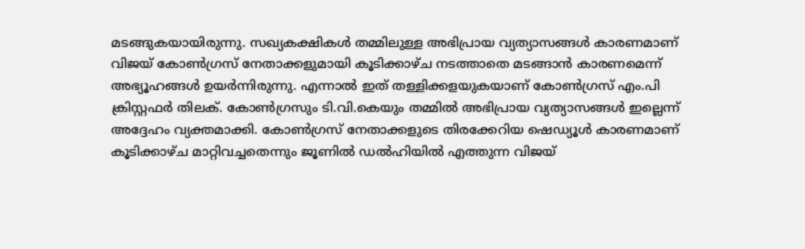മടങ്ങുകയായിരുന്നു. സഖ്യകക്ഷികൾ തമ്മിലുള്ള അഭിപ്രായ വ്യത്യാസങ്ങൾ കാരണമാണ് വിജയ് കോൺഗ്രസ് നേതാക്കളുമായി കൂടിക്കാഴ്ച നടത്താതെ മടങ്ങാൻ കാരണമെന്ന് അഭ്യൂഹങ്ങൾ ഉയർന്നിരുന്നു. എന്നാൽ ഇത് തള്ളിക്കളയുകയാണ് കോൺഗ്രസ് എം.പി ക്രിസ്റ്റഫർ തിലക്. കോൺഗ്രസും ടി.വി.കെയും തമ്മിൽ അഭിപ്രായ വ്യത്യാസങ്ങൾ ഇല്ലെന്ന് അദ്ദേഹം വ്യക്തമാക്കി. കോൺഗ്രസ് നേതാക്കളുടെ തിരക്കേറിയ ഷെഡ്യൂൾ കാരണമാണ് കൂടിക്കാഴ്ച മാറ്റിവച്ചതെന്നും ജൂണിൽ ഡൽഹിയിൽ എത്തുന്ന വിജയ്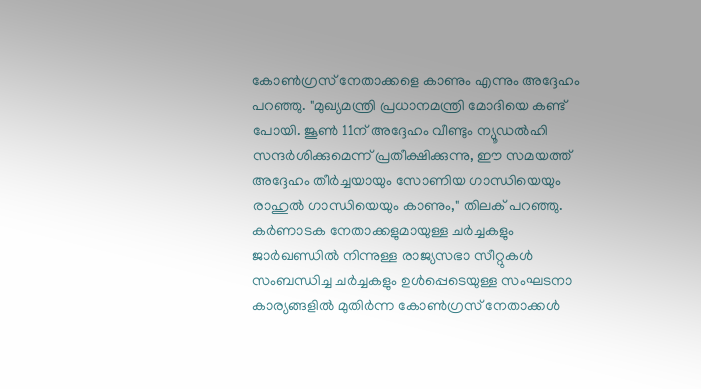കോൺഗ്രസ് നേതാക്കളെ കാണും എന്നും അദ്ദേഹം പറഞ്ഞു. "മുഖ്യമന്ത്രി പ്രധാനമന്ത്രി മോദിയെ കണ്ട് പോയി. ജൂൺ 11ന് അദ്ദേഹം വീണ്ടും ന്യൂഡൽഹി സന്ദർശിക്കുമെന്ന് പ്രതീക്ഷിക്കുന്നു, ഈ സമയത്ത് അദ്ദേഹം തീർച്ചയായും സോണിയ ഗാന്ധിയെയും രാഹുൽ ഗാന്ധിയെയും കാണും," തിലക് പറഞ്ഞു.
കർണാടക നേതാക്കളുമായുള്ള ചർച്ചകളും ജാർഖണ്ഡിൽ നിന്നുള്ള രാജ്യസഭാ സീറ്റുകൾ സംബന്ധിച്ച ചർച്ചകളും ഉൾപ്പെടെയുള്ള സംഘടനാ കാര്യങ്ങളിൽ മുതിർന്ന കോൺഗ്രസ് നേതാക്കൾ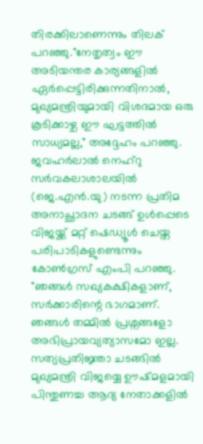തിരക്കിലാണെന്നും തിലക് പറഞ്ഞു."നേതൃത്വം ഈ അടിയന്തര കാര്യങ്ങളിൽ ഏർപ്പെട്ടിരിക്കുന്നതിനാൽ, മുഖ്യമന്ത്രിയുമായി വിശദമായ ഒരു കൂടിക്കാഴ്ച ഈ ഘട്ടത്തിൽ സാധ്യമല്ല," അദ്ദേഹം പറഞ്ഞു. ജവഹർലാൽ നെഹ്റു സർവകലാശാലയിൽ (ജെ.എൻ.യു) നടന്ന പ്രതിമ അനാച്ഛാദന ചടങ്ങ് ഉൾപ്പെടെ വിജയ്ക്ക് മറ്റ് ഷെഡ്യൂൾ ചെയ്ത പരിപാടികളുണ്ടെന്നും കോൺഗ്രസ് എംപി പറഞ്ഞു.
"ഞങ്ങൾ സഖ്യകക്ഷികളാണ്, സർക്കാരിന്റെ ഭാഗമാണ്. ഞങ്ങൾ തമ്മിൽ പ്രശ്നങ്ങളോ അഭിപ്രായവ്യത്യാസമോ ഇല്ല. സത്യപ്രതിജ്ഞാ ചടങ്ങിൽ മുഖ്യമന്ത്രി വിജയ്യെ ഊഷ്മളമായി പിന്തുണച്ച ആദ്യ നേതാക്കളിൽ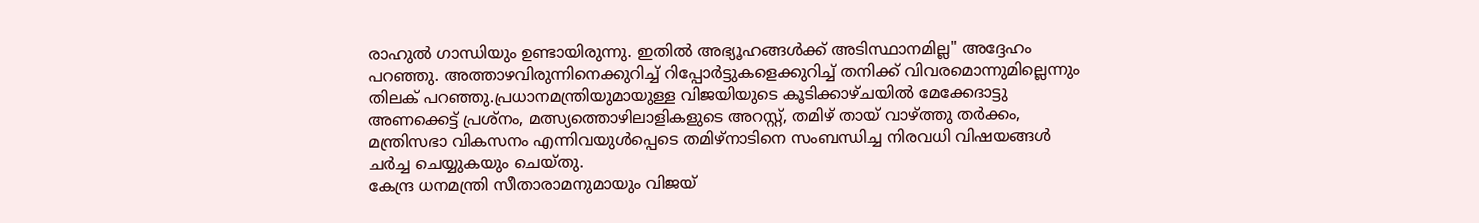രാഹുൽ ഗാന്ധിയും ഉണ്ടായിരുന്നു. ഇതിൽ അഭ്യൂഹങ്ങൾക്ക് അടിസ്ഥാനമില്ല" അദ്ദേഹം പറഞ്ഞു. അത്താഴവിരുന്നിനെക്കുറിച്ച് റിപ്പോർട്ടുകളെക്കുറിച്ച് തനിക്ക് വിവരമൊന്നുമില്ലെന്നും തിലക് പറഞ്ഞു.പ്രധാനമന്ത്രിയുമായുള്ള വിജയിയുടെ കൂടിക്കാഴ്ചയിൽ മേക്കേദാട്ടു അണക്കെട്ട് പ്രശ്നം, മത്സ്യത്തൊഴിലാളികളുടെ അറസ്റ്റ്, തമിഴ് തായ് വാഴ്ത്തു തർക്കം, മന്ത്രിസഭാ വികസനം എന്നിവയുൾപ്പെടെ തമിഴ്നാടിനെ സംബന്ധിച്ച നിരവധി വിഷയങ്ങൾ ചർച്ച ചെയ്യുകയും ചെയ്തു.
കേന്ദ്ര ധനമന്ത്രി സീതാരാമനുമായും വിജയ്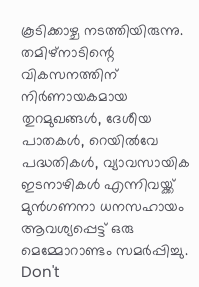കൂടിക്കാഴ്ച നടത്തിയിരുന്നു. തമിഴ്നാടിന്റെ വികസനത്തിന് നിർണായകമായ തുറമുഖങ്ങൾ, ദേശീയ പാതകൾ, റെയിൽവേ പദ്ധതികൾ, വ്യാവസായിക ഇടനാഴികൾ എന്നിവയ്ക്ക് മുൻഗണനാ ധനസഹായം ആവശ്യപ്പെട്ട് ഒരു മെമ്മോറാണ്ടം സമർപ്പിച്ചു.
Don't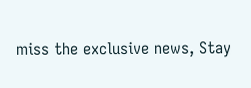miss the exclusive news, Stay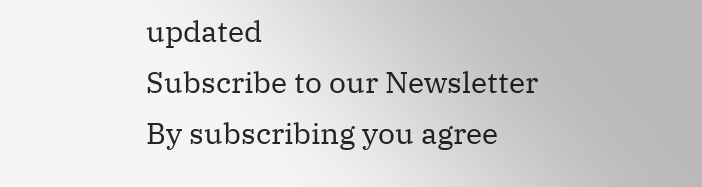updated
Subscribe to our Newsletter
By subscribing you agree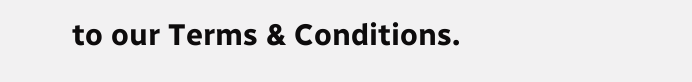to our Terms & Conditions.